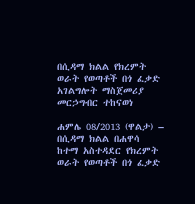በሲዳማ ክልል የክረምት ወራት የወጣቶች በጎ ፈቃድ አገልግሎት ማስጀመሪያ መርኃግብር ተከናወነ

ሐምሌ 08/2013 (ዋልታ) – በሲዳማ ክልል በሐዋሳ ከተማ አስተዳደር የክረምት ወራት የወጣቶች በጎ ፈቃድ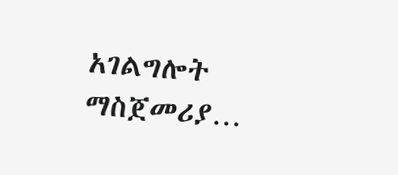አገልግሎት ማስጀመሪያ…